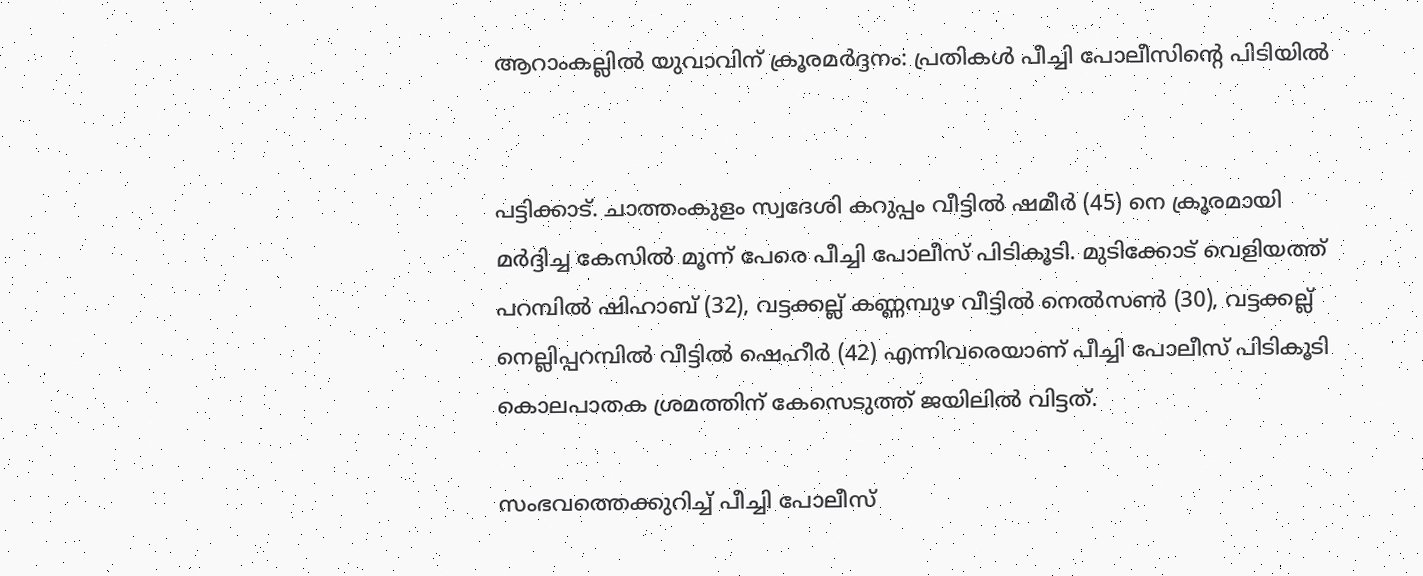ആറാംകല്ലിൽ യുവാവിന് ക്രൂരമർദ്ദനം: പ്രതികൾ പീച്ചി പോലീസിന്റെ പിടിയിൽ


പട്ടിക്കാട്. ചാത്തംകുളം സ്വദേശി കറുപ്പം വീട്ടിൽ ഷമീർ (45) നെ ക്രൂരമായി മർദ്ദിച്ച കേസിൽ മൂന്ന് പേരെ പീച്ചി പോലീസ് പിടികൂടി. മുടിക്കോട് വെളിയത്ത് പറമ്പിൽ ഷിഹാബ് (32), വട്ടക്കല്ല് കണ്ണമ്പുഴ വീട്ടിൽ നെൽസൺ (30), വട്ടക്കല്ല് നെല്ലിപ്പറമ്പിൽ വീട്ടിൽ ഷെഹീർ (42) എന്നിവരെയാണ് പീച്ചി പോലീസ് പിടികൂടി കൊലപാതക ശ്രമത്തിന് കേസെടുത്ത് ജയിലിൽ വിട്ടത്.

സംഭവത്തെക്കുറിച്ച് പീച്ചി പോലീസ്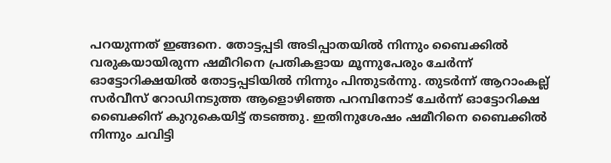പറയുന്നത് ഇങ്ങനെ. തോട്ടപ്പടി അടിപ്പാതയിൽ നിന്നും ബൈക്കിൽ വരുകയായിരുന്ന ഷമീറിനെ പ്രതികളായ മൂന്നുപേരും ചേർന്ന് ഓട്ടോറിക്ഷയിൽ തോട്ടപ്പടിയിൽ നിന്നും പിന്തുടർന്നു. തുടർന്ന് ആറാംകല്ല് സർവീസ് റോഡിനടുത്ത ആളൊഴിഞ്ഞ പറമ്പിനോട് ചേർന്ന് ഓട്ടോറിക്ഷ ബൈക്കിന് കുറുകെയിട്ട് തടഞ്ഞു. ഇതിനുശേഷം ഷമീറിനെ ബൈക്കിൽ നിന്നും ചവിട്ടി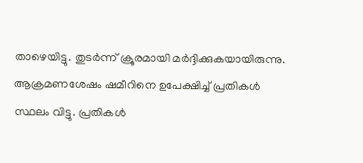താഴെയിട്ടു. തുടർന്ന് ക്രൂരമായി മർദ്ദിക്കുകയായിരുന്നു. ആക്രമണശേഷം ഷമീറിനെ ഉപേക്ഷിച്ച് പ്രതികൾ സ്ഥലം വിട്ടു. പ്രതികൾ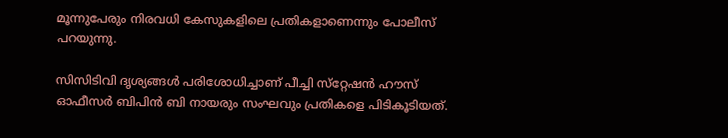മൂന്നുപേരും നിരവധി കേസുകളിലെ പ്രതികളാണെന്നും പോലീസ് പറയുന്നു.

സിസിടിവി ദൃശ്യങ്ങൾ പരിശോധിച്ചാണ് പീച്ചി സ്‌റ്റേഷൻ ഹൗസ് ഓഫീസർ ബിപിൻ ബി നായരും സംഘവും പ്രതികളെ പിടികൂടിയത്.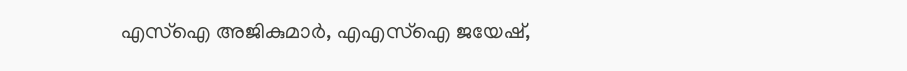എസ്‌ഐ അജികുമാർ, എഎസ്‌ഐ ജയേഷ്,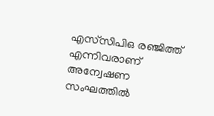എസ്‌സിപിഒ രഞ്ജിത്ത് എന്നിവരാണ് അന്വേഷണ സംഘത്തിൽ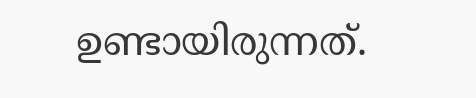ഉണ്ടായിരുന്നത്.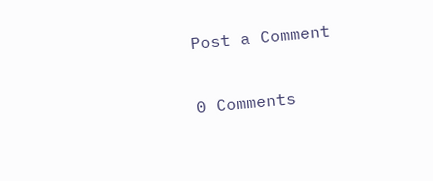Post a Comment

0 Comments